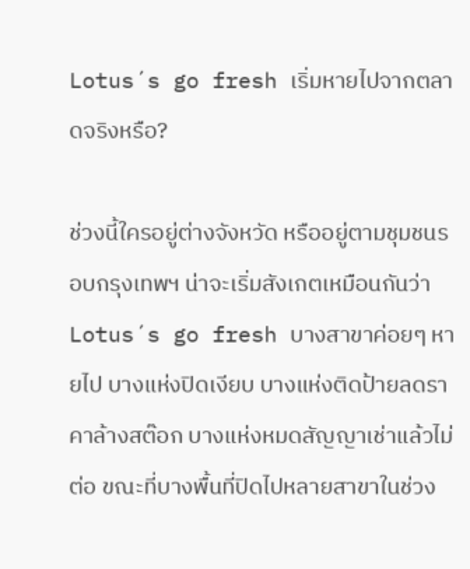Lotus´s go fresh เริ่มหายไปจากตลาดจริงหรือ?

ช่วงนี้ใครอยู่ต่างจังหวัด หรืออยู่ตามชุมชนรอบกรุงเทพฯ น่าจะเริ่มสังเกตเหมือนกันว่า Lotus´s go fresh บางสาขาค่อยๆ หายไป บางแห่งปิดเงียบ บางแห่งติดป้ายลดราคาล้างสต๊อก บางแห่งหมดสัญญาเช่าแล้วไม่ต่อ ขณะที่บางพื้นที่ปิดไปหลายสาขาในช่วง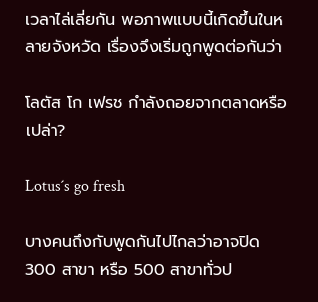เวลาไล่เลี่ยกัน พอภาพแบบนี้เกิดขึ้นในหลายจังหวัด เรื่องจึงเริ่มถูกพูดต่อกันว่า

โลตัส โก เฟรช กำลังถอยจากตลาดหรือเปล่า?

Lotus´s go fresh

บางคนถึงกับพูดกันไปไกลว่าอาจปิด 300 สาขา หรือ 500 สาขาทั่วป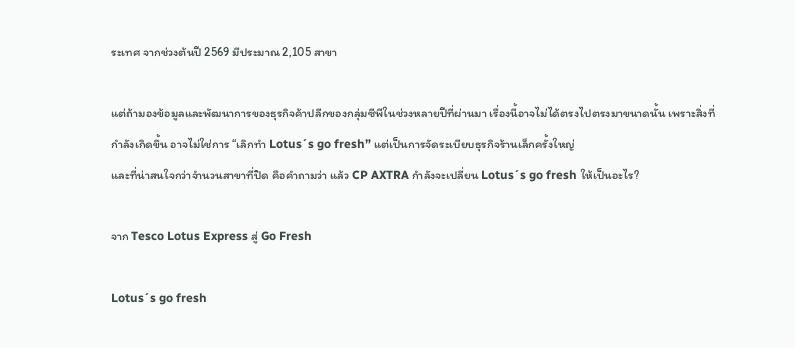ระเทศ จากช่วงต้นปี 2569 มีประมาณ 2,105 สาขา

แต่ถ้ามองข้อมูลและพัฒนาการของธุรกิจค้าปลีกของกลุ่มซีพีในช่วงหลายปีที่ผ่านมา เรื่องนี้อาจไม่ได้ตรงไปตรงมาขนาดนั้น เพราะสิ่งที่กำลังเกิดขึ้น อาจไม่ใช่การ “เลิกทำ Lotus´s go fresh” แต่เป็นการจัดระเบียบธุรกิจร้านเล็กครั้งใหญ่
และที่น่าสนใจกว่าจำนวนสาขาที่ปิด คือคำถามว่า แล้ว CP AXTRA กำลังจะเปลี่ยน Lotus´s go fresh ให้เป็นอะไร?

จาก Tesco Lotus Express สู่ Go Fresh

Lotus´s go fresh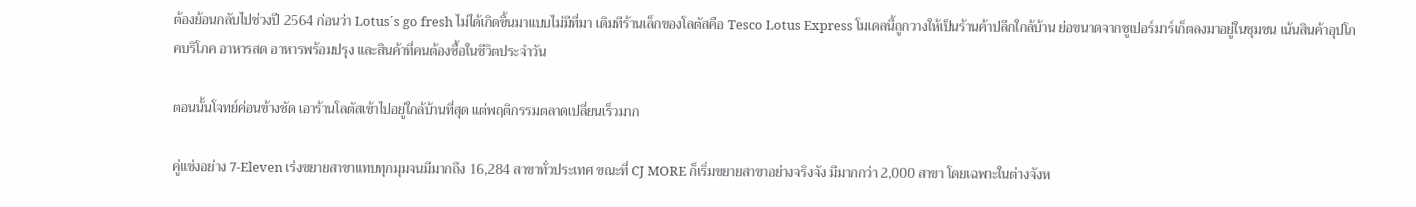ต้องย้อนกลับไปช่วงปี 2564 ก่อนว่า Lotus´s go fresh ไม่ได้เกิดขึ้นมาแบบไม่มีที่มา เดิมทีร้านเล็กของโลตัสคือ Tesco Lotus Express โมเดลนี้ถูกวางให้เป็นร้านค้าปลีกใกล้บ้าน ย่อขนาดจากซูเปอร์มาร์เก็ตลงมาอยู่ในชุมชน เน้นสินค้าอุปโภคบริโภค อาหารสด อาหารพร้อมปรุง และสินค้าที่คนต้องซื้อในชีวิตประจำวัน

ตอนนั้นโจทย์ค่อนข้างชัด เอาร้านโลตัสเข้าไปอยู่ใกล้บ้านที่สุด แต่พฤติกรรมตลาดเปลี่ยนเร็วมาก

คู่แข่งอย่าง 7-Eleven เร่งขยายสาขาแทบทุกมุมจนมีมากถึง 16,284 สาขาทั่วประเทศ ขณะที่ CJ MORE ก็เริ่มขยายสาขาอย่างจริงจัง มีมากกว่า 2,000 สาขา โดยเฉพาะในต่างจังห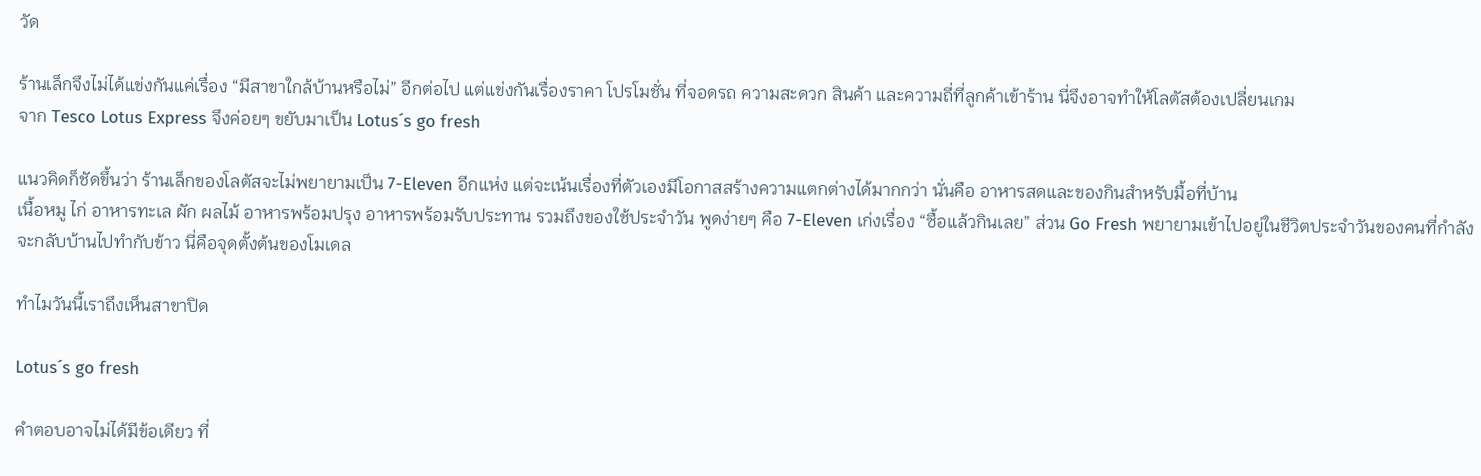วัด

ร้านเล็กจึงไม่ได้แข่งกันแค่เรื่อง “มีสาขาใกล้บ้านหรือไม่” อีกต่อไป แต่แข่งกันเรื่องราคา โปรโมชั่น ที่จอดรถ ความสะดวก สินค้า และความถี่ที่ลูกค้าเข้าร้าน นี่จึงอาจทำให้โลตัสต้องเปลี่ยนเกม
จาก Tesco Lotus Express จึงค่อยๆ ขยับมาเป็น Lotus´s go fresh

แนวคิดก็ชัดขึ้นว่า ร้านเล็กของโลตัสจะไม่พยายามเป็น 7-Eleven อีกแห่ง แต่จะเน้นเรื่องที่ตัวเองมีโอกาสสร้างความแตกต่างได้มากกว่า นั่นคือ อาหารสดและของกินสำหรับมื้อที่บ้าน
เนื้อหมู ไก่ อาหารทะเล ผัก ผลไม้ อาหารพร้อมปรุง อาหารพร้อมรับประทาน รวมถึงของใช้ประจำวัน พูดง่ายๆ คือ 7-Eleven เก่งเรื่อง “ซื้อแล้วกินเลย” ส่วน Go Fresh พยายามเข้าไปอยู่ในชีวิตประจำวันของคนที่กำลังจะกลับบ้านไปทำกับข้าว นี่คือจุดตั้งต้นของโมเดล

ทำไมวันนี้เราถึงเห็นสาขาปิด

Lotus´s go fresh

คำตอบอาจไม่ได้มีข้อเดียว ที่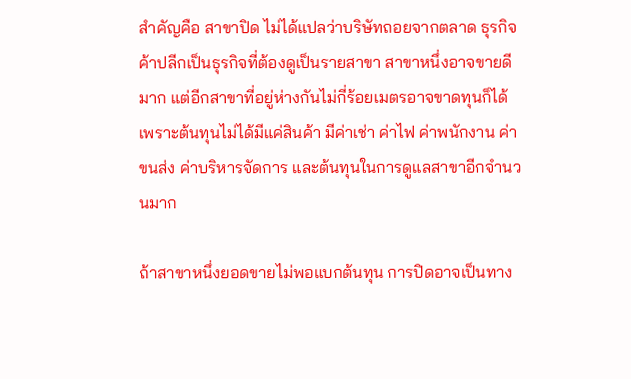สำคัญคือ สาขาปิด ไม่ได้แปลว่าบริษัทถอยจากตลาด ธุรกิจค้าปลีกเป็นธุรกิจที่ต้องดูเป็นรายสาขา สาขาหนึ่งอาจขายดีมาก แต่อีกสาขาที่อยู่ห่างกันไม่กี่ร้อยเมตรอาจขาดทุนก็ได้ เพราะต้นทุนไม่ได้มีแค่สินค้า มีค่าเช่า ค่าไฟ ค่าพนักงาน ค่าขนส่ง ค่าบริหารจัดการ และต้นทุนในการดูแลสาขาอีกจำนวนมาก

ถ้าสาขาหนึ่งยอดขายไม่พอแบกต้นทุน การปิดอาจเป็นทาง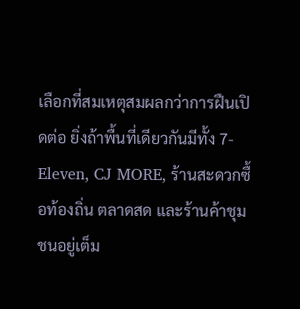เลือกที่สมเหตุสมผลกว่าการฝืนเปิดต่อ ยิ่งถ้าพื้นที่เดียวกันมีทั้ง 7-Eleven, CJ MORE, ร้านสะดวกซื้อท้องถิ่น ตลาดสด และร้านค้าชุมชนอยู่เต็ม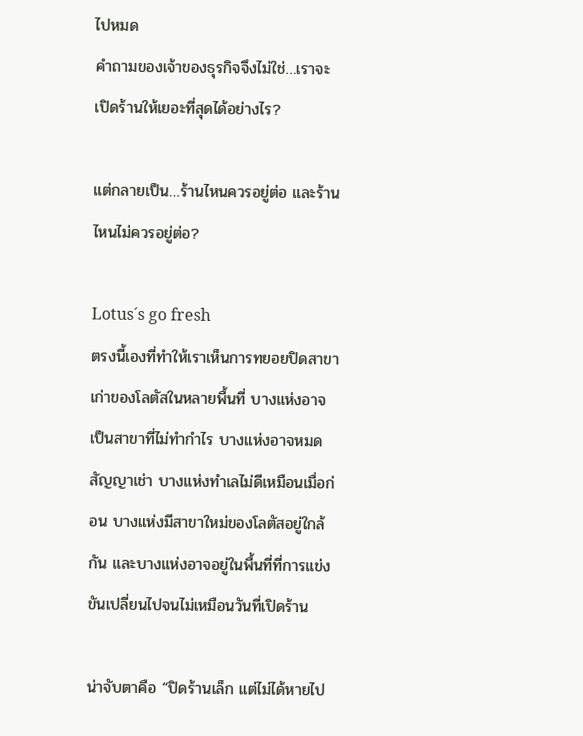ไปหมด
คำถามของเจ้าของธุรกิจจึงไม่ใช่…เราจะเปิดร้านให้เยอะที่สุดได้อย่างไร?

แต่กลายเป็น…ร้านไหนควรอยู่ต่อ และร้านไหนไม่ควรอยู่ต่อ?

Lotus´s go fresh
ตรงนี้เองที่ทำให้เราเห็นการทยอยปิดสาขาเก่าของโลตัสในหลายพื้นที่ บางแห่งอาจเป็นสาขาที่ไม่ทำกำไร บางแห่งอาจหมดสัญญาเช่า บางแห่งทำเลไม่ดีเหมือนเมื่อก่อน บางแห่งมีสาขาใหม่ของโลตัสอยู่ใกล้กัน และบางแห่งอาจอยู่ในพื้นที่ที่การแข่งขันเปลี่ยนไปจนไม่เหมือนวันที่เปิดร้าน

น่าจับตาคือ “ปิดร้านเล็ก แต่ไม่ได้หายไป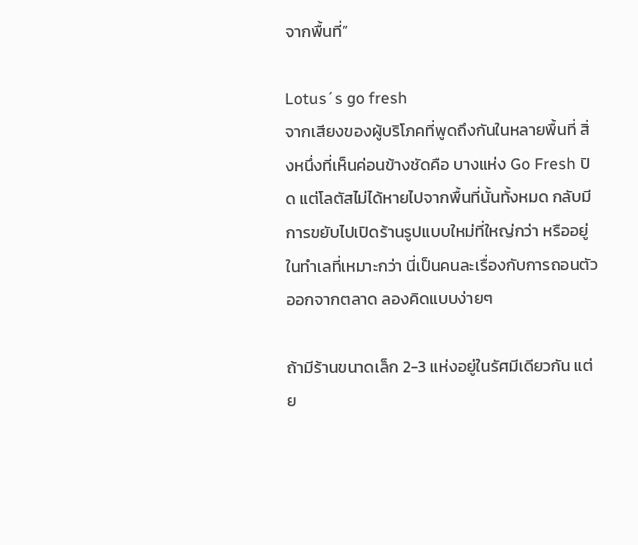จากพื้นที่”

Lotus´s go fresh
จากเสียงของผู้บริโภคที่พูดถึงกันในหลายพื้นที่ สิ่งหนึ่งที่เห็นค่อนข้างชัดคือ บางแห่ง Go Fresh ปิด แต่โลตัสไม่ได้หายไปจากพื้นที่นั้นทั้งหมด กลับมีการขยับไปเปิดร้านรูปแบบใหม่ที่ใหญ่กว่า หรืออยู่ในทำเลที่เหมาะกว่า นี่เป็นคนละเรื่องกับการถอนตัวออกจากตลาด ลองคิดแบบง่ายๆ

ถ้ามีร้านขนาดเล็ก 2-3 แห่งอยู่ในรัศมีเดียวกัน แต่ย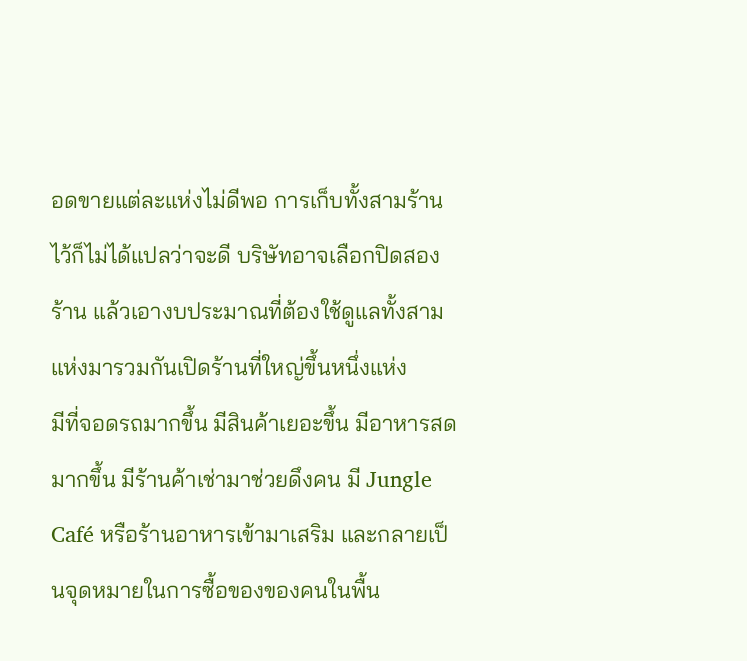อดขายแต่ละแห่งไม่ดีพอ การเก็บทั้งสามร้านไว้ก็ไม่ได้แปลว่าจะดี บริษัทอาจเลือกปิดสองร้าน แล้วเอางบประมาณที่ต้องใช้ดูแลทั้งสามแห่งมารวมกันเปิดร้านที่ใหญ่ขึ้นหนึ่งแห่ง
มีที่จอดรถมากขึ้น มีสินค้าเยอะขึ้น มีอาหารสดมากขึ้น มีร้านค้าเช่ามาช่วยดึงคน มี Jungle Café หรือร้านอาหารเข้ามาเสริม และกลายเป็นจุดหมายในการซื้อของของคนในพื้น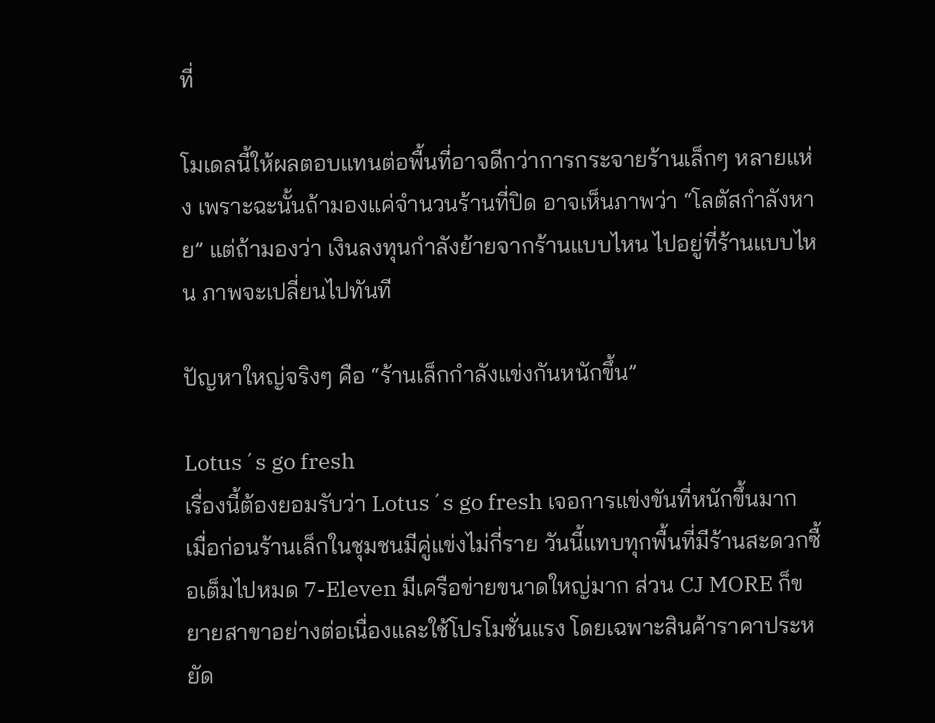ที่

โมเดลนี้ให้ผลตอบแทนต่อพื้นที่อาจดีกว่าการกระจายร้านเล็กๆ หลายแห่ง เพราะฉะนั้นถ้ามองแค่จำนวนร้านที่ปิด อาจเห็นภาพว่า “โลตัสกำลังหาย” แต่ถ้ามองว่า เงินลงทุนกำลังย้ายจากร้านแบบไหน ไปอยู่ที่ร้านแบบไหน ภาพจะเปลี่ยนไปทันที

ปัญหาใหญ่จริงๆ คือ “ร้านเล็กกำลังแข่งกันหนักขึ้น”

Lotus´s go fresh
เรื่องนี้ต้องยอมรับว่า Lotus´s go fresh เจอการแข่งขันที่หนักขึ้นมาก เมื่อก่อนร้านเล็กในชุมชนมีคู่แข่งไม่กี่ราย วันนี้แทบทุกพื้นที่มีร้านสะดวกซื้อเต็มไปหมด 7-Eleven มีเครือข่ายขนาดใหญ่มาก ส่วน CJ MORE ก็ขยายสาขาอย่างต่อเนื่องและใช้โปรโมชั่นแรง โดยเฉพาะสินค้าราคาประหยัด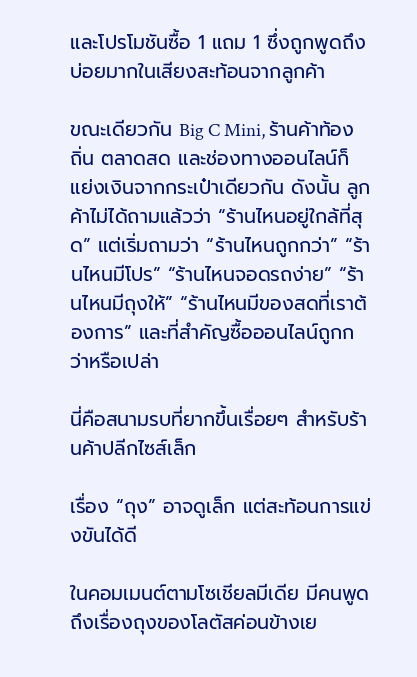และโปรโมชันซื้อ 1 แถม 1 ซึ่งถูกพูดถึงบ่อยมากในเสียงสะท้อนจากลูกค้า

ขณะเดียวกัน Big C Mini, ร้านค้าท้องถิ่น ตลาดสด และช่องทางออนไลน์ก็แย่งเงินจากกระเป๋าเดียวกัน ดังนั้น ลูกค้าไม่ได้ถามแล้วว่า “ร้านไหนอยู่ใกล้ที่สุด” แต่เริ่มถามว่า “ร้านไหนถูกกว่า” “ร้านไหนมีโปร” “ร้านไหนจอดรถง่าย” “ร้านไหนมีถุงให้” “ร้านไหนมีของสดที่เราต้องการ” และที่สำคัญซื้อออนไลน์ถูกกว่าหรือเปล่า

นี่คือสนามรบที่ยากขึ้นเรื่อยๆ สำหรับร้านค้าปลีกไซส์เล็ก

เรื่อง “ถุง” อาจดูเล็ก แต่สะท้อนการแข่งขันได้ดี

ในคอมเมนต์ตามโซเชียลมีเดีย มีคนพูดถึงเรื่องถุงของโลตัสค่อนข้างเย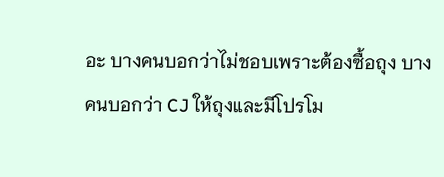อะ บางคนบอกว่าไม่ชอบเพราะต้องซื้อถุง บางคนบอกว่า CJ ให้ถุงและมีโปรโม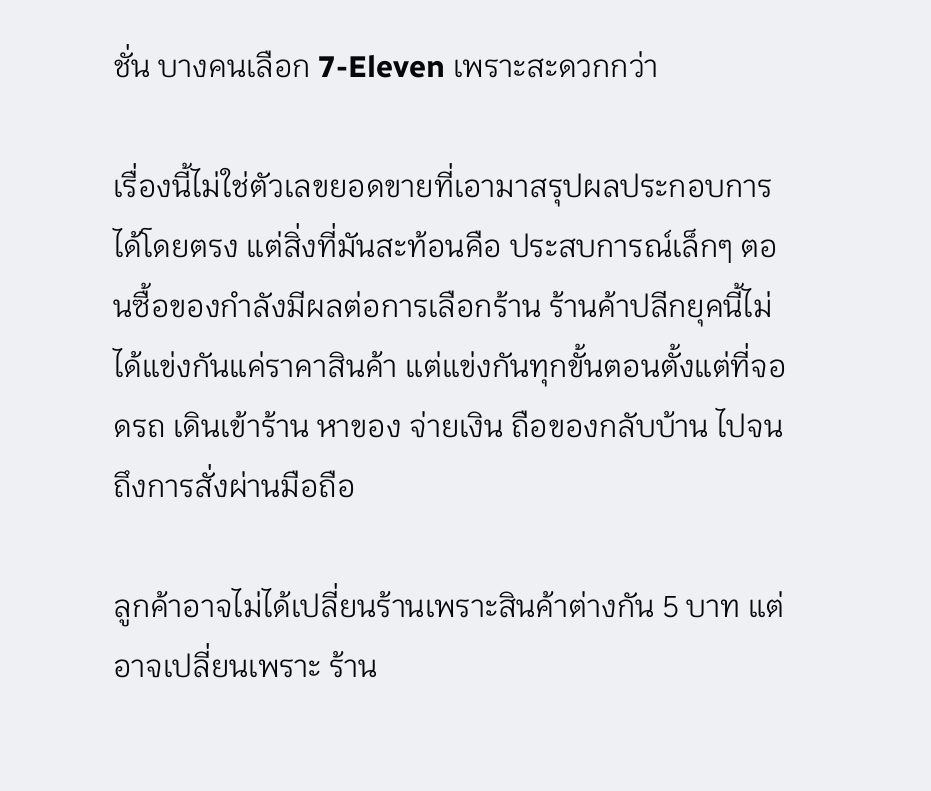ชั่น บางคนเลือก 7-Eleven เพราะสะดวกกว่า

เรื่องนี้ไม่ใช่ตัวเลขยอดขายที่เอามาสรุปผลประกอบการได้โดยตรง แต่สิ่งที่มันสะท้อนคือ ประสบการณ์เล็กๆ ตอนซื้อของกำลังมีผลต่อการเลือกร้าน ร้านค้าปลีกยุคนี้ไม่ได้แข่งกันแค่ราคาสินค้า แต่แข่งกันทุกขั้นตอนตั้งแต่ที่จอดรถ เดินเข้าร้าน หาของ จ่ายเงิน ถือของกลับบ้าน ไปจนถึงการสั่งผ่านมือถือ

ลูกค้าอาจไม่ได้เปลี่ยนร้านเพราะสินค้าต่างกัน 5 บาท แต่อาจเปลี่ยนเพราะ ร้าน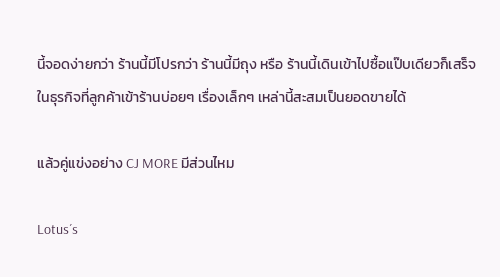นี้จอดง่ายกว่า ร้านนี้มีโปรกว่า ร้านนี้มีถุง หรือ ร้านนี้เดินเข้าไปซื้อแป๊บเดียวก็เสร็จ ในธุรกิจที่ลูกค้าเข้าร้านบ่อยๆ เรื่องเล็กๆ เหล่านี้สะสมเป็นยอดขายได้

แล้วคู่แข่งอย่าง CJ MORE มีส่วนไหม

Lotus´s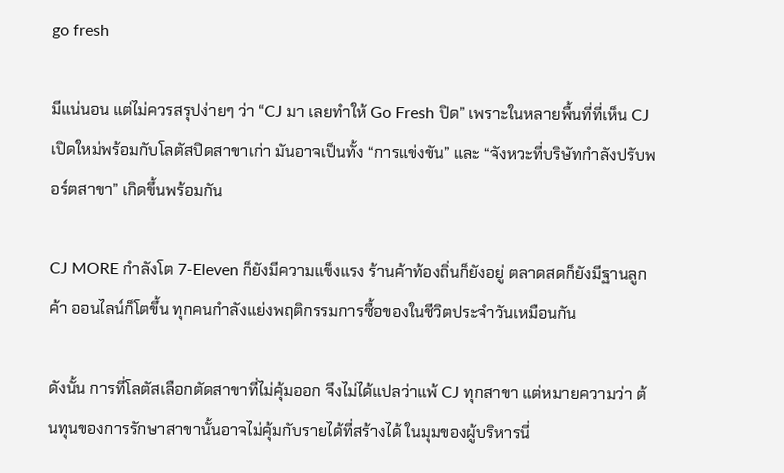go fresh

มีแน่นอน แต่ไม่ควรสรุปง่ายๆ ว่า “CJ มา เลยทำให้ Go Fresh ปิด” เพราะในหลายพื้นที่ที่เห็น CJ เปิดใหม่พร้อมกับโลตัสปิดสาขาเก่า มันอาจเป็นทั้ง “การแข่งขัน” และ “จังหวะที่บริษัทกำลังปรับพอร์ตสาขา” เกิดขึ้นพร้อมกัน

CJ MORE กำลังโต 7-Eleven ก็ยังมีความแข็งแรง ร้านค้าท้องถิ่นก็ยังอยู่ ตลาดสดก็ยังมีฐานลูกค้า ออนไลน์ก็โตขึ้น ทุกคนกำลังแย่งพฤติกรรมการซื้อของในชีวิตประจำวันเหมือนกัน

ดังนั้น การที่โลตัสเลือกตัดสาขาที่ไม่คุ้มออก จึงไม่ได้แปลว่าแพ้ CJ ทุกสาขา แต่หมายความว่า ต้นทุนของการรักษาสาขานั้นอาจไม่คุ้มกับรายได้ที่สร้างได้ ในมุมของผู้บริหารนี่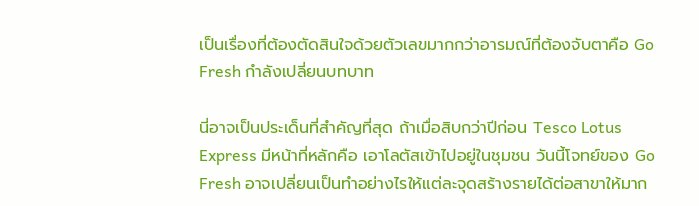เป็นเรื่องที่ต้องตัดสินใจด้วยตัวเลขมากกว่าอารมณ์ที่ต้องจับตาคือ Go Fresh กำลังเปลี่ยนบทบาท

นี่อาจเป็นประเด็นที่สำคัญที่สุด ถ้าเมื่อสิบกว่าปีก่อน Tesco Lotus Express มีหน้าที่หลักคือ เอาโลตัสเข้าไปอยู่ในชุมชน วันนี้โจทย์ของ Go Fresh อาจเปลี่ยนเป็นทำอย่างไรให้แต่ละจุดสร้างรายได้ต่อสาขาให้มาก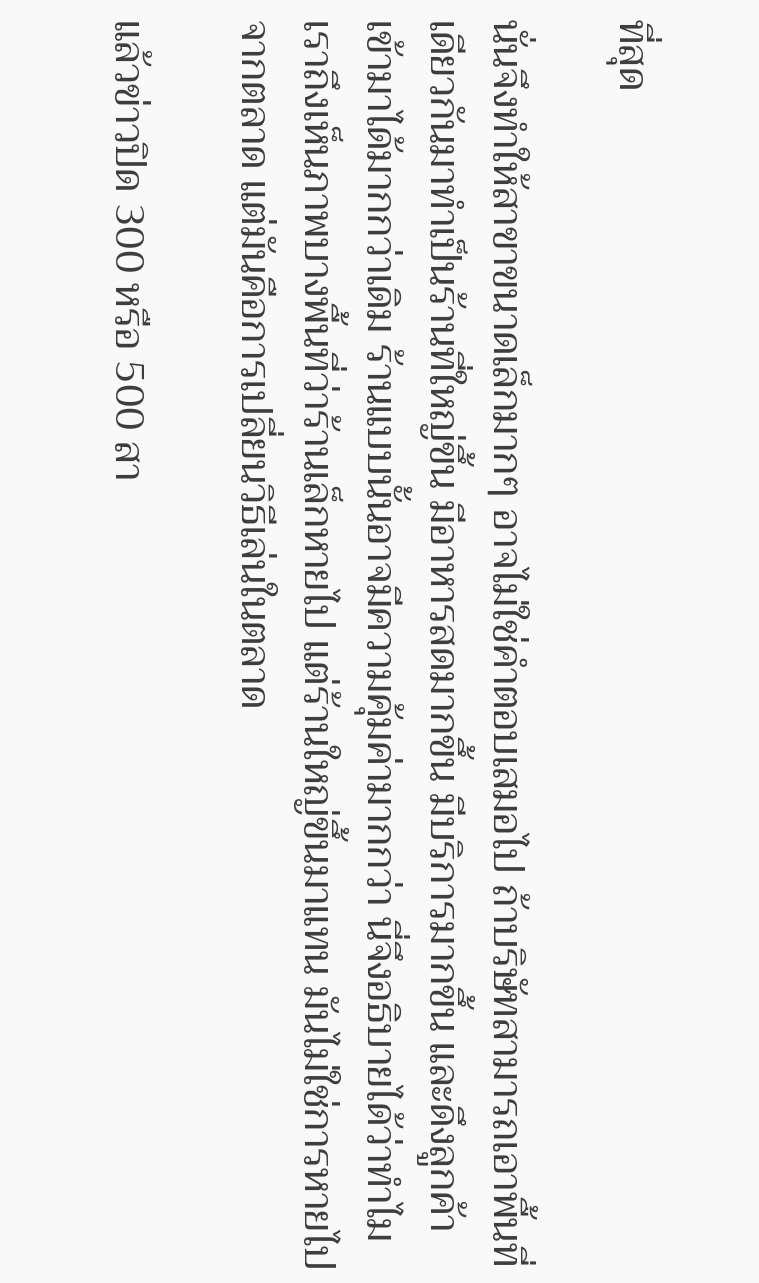ที่สุด

นั่นจึงทำให้สาขาขนาดเล็กมากๆ อาจไม่ใช่คำตอบเสมอไป ถ้าบริษัทสามารถเอาพื้นที่เดียวกันมาทำเป็นร้านที่ใหญ่ขึ้น มีอาหารสดมากขึ้น มีบริการมากขึ้น และดึงลูกค้าเข้ามาได้มากกว่าเดิม ร้านแบบนั้นอาจมีความคุ้มค่ามากกว่า นี่จึงอธิบายได้ว่าทำไมเราถึงเห็นภาพบางพื้นที่ว่าร้านเล็กหายไป แต่ร้านใหญ่ขึ้นมาแทน มันไม่ใช่การหายไปจากตลาด แต่มันคือการเปลี่ยนวิธีเล่นในตลาด

แล้วข่าวปิด 300 หรือ 500 สา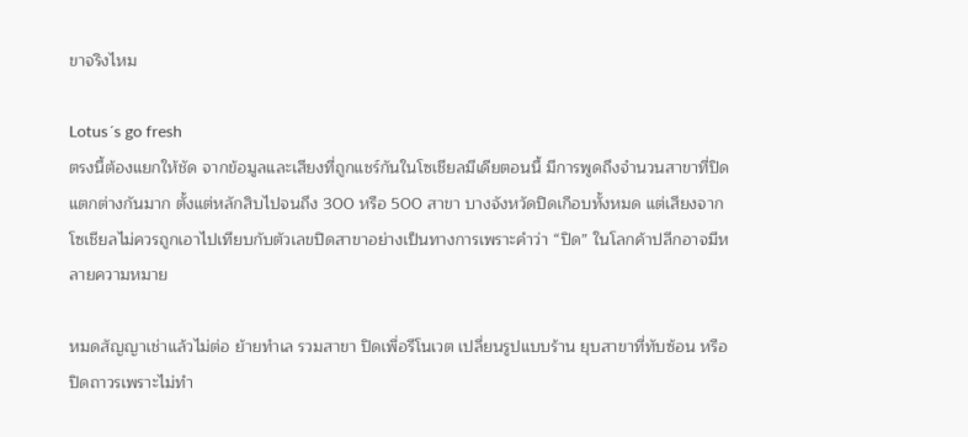ขาจริงไหม

Lotus´s go fresh
ตรงนี้ต้องแยกให้ชัด จากข้อมูลและเสียงที่ถูกแชร์กันในโซเชียลมีเดียตอนนี้ มีการพูดถึงจำนวนสาขาที่ปิดแตกต่างกันมาก ตั้งแต่หลักสิบไปจนถึง 300 หรือ 500 สาขา บางจังหวัดปิดเกือบทั้งหมด แต่เสียงจากโซเชียลไม่ควรถูกเอาไปเทียบกับตัวเลขปิดสาขาอย่างเป็นทางการเพราะคำว่า “ปิด” ในโลกค้าปลีกอาจมีหลายความหมาย

หมดสัญญาเช่าแล้วไม่ต่อ ย้ายทำเล รวมสาขา ปิดเพื่อรีโนเวต เปลี่ยนรูปแบบร้าน ยุบสาขาที่ทับซ้อน หรือปิดถาวรเพราะไม่ทำ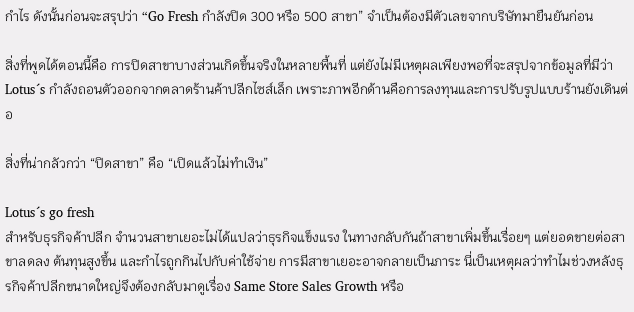กำไร ดังนั้นก่อนจะสรุปว่า “Go Fresh กำลังปิด 300 หรือ 500 สาขา” จำเป็นต้องมีตัวเลขจากบริษัทมายืนยันก่อน

สิ่งที่พูดได้ตอนนี้คือ การปิดสาขาบางส่วนเกิดขึ้นจริงในหลายพื้นที่ แต่ยังไม่มีเหตุผลเพียงพอที่จะสรุปจากข้อมูลที่มีว่า Lotus´s กำลังถอนตัวออกจากตลาดร้านค้าปลีกไซส์เล็ก เพราะภาพอีกด้านคือการลงทุนและการปรับรูปแบบร้านยังเดินต่อ

สิ่งที่น่ากลัวกว่า “ปิดสาขา” คือ “เปิดแล้วไม่ทำเงิน”

Lotus´s go fresh
สำหรับธุรกิจค้าปลีก จำนวนสาขาเยอะไม่ได้แปลว่าธุรกิจแข็งแรง ในทางกลับกันถ้าสาขาเพิ่มขึ้นเรื่อยๆ แต่ยอดขายต่อสาขาลดลง ต้นทุนสูงขึ้น และกำไรถูกกินไปกับค่าใช้จ่าย การมีสาขาเยอะอาจกลายเป็นภาระ นี่เป็นเหตุผลว่าทำไมช่วงหลังธุรกิจค้าปลีกขนาดใหญ่จึงต้องกลับมาดูเรื่อง Same Store Sales Growth หรือ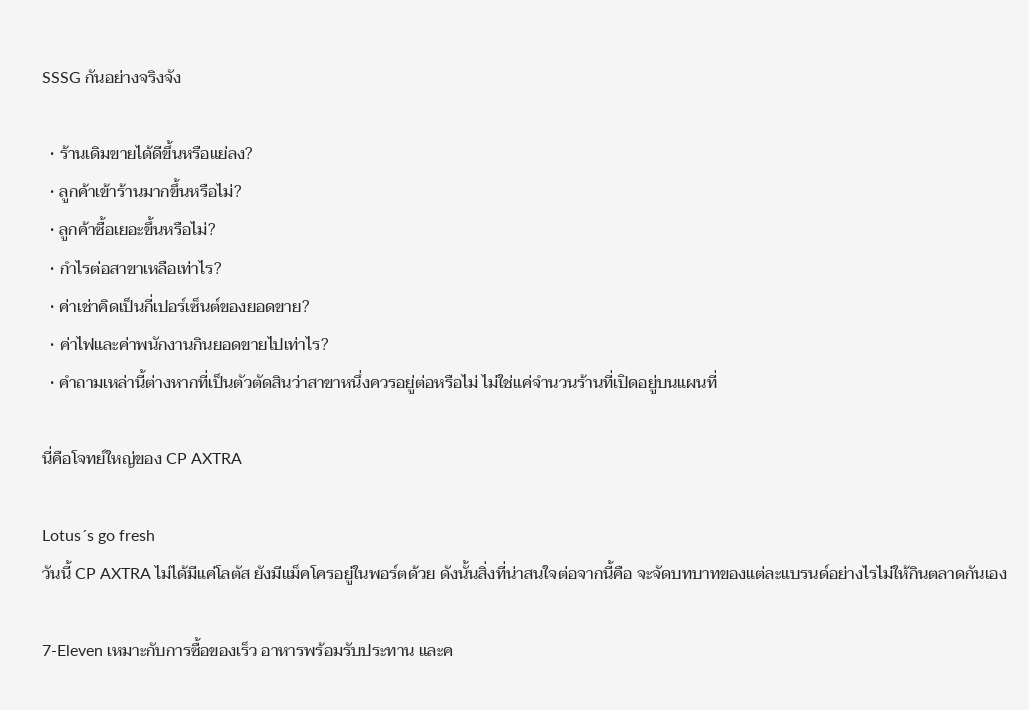SSSG กันอย่างจริงจัง

  • ร้านเดิมขายได้ดีขึ้นหรือแย่ลง?
  • ลูกค้าเข้าร้านมากขึ้นหรือไม่?
  • ลูกค้าซื้อเยอะขึ้นหรือไม่?
  • กำไรต่อสาขาเหลือเท่าไร?
  • ค่าเช่าคิดเป็นกี่เปอร์เซ็นต์ของยอดขาย?
  • ค่าไฟและค่าพนักงานกินยอดขายไปเท่าไร?
  • คำถามเหล่านี้ต่างหากที่เป็นตัวตัดสินว่าสาขาหนึ่งควรอยู่ต่อหรือไม่ ไม่ใช่แค่จำนวนร้านที่เปิดอยู่บนแผนที่

นี่คือโจทย์ใหญ่ของ CP AXTRA

Lotus´s go fresh
วันนี้ CP AXTRA ไม่ได้มีแค่โลตัส ยังมีแม็คโครอยู่ในพอร์ตด้วย ดังนั้นสิ่งที่น่าสนใจต่อจากนี้คือ จะจัดบทบาทของแต่ละแบรนด์อย่างไรไม่ให้กินตลาดกันเอง

7-Eleven เหมาะกับการซื้อของเร็ว อาหารพร้อมรับประทาน และค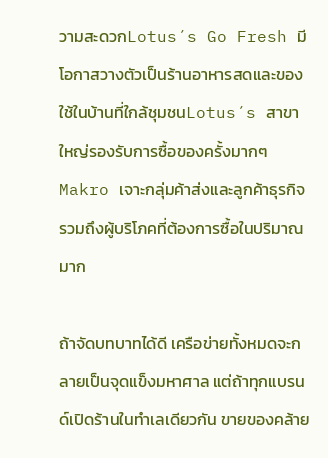วามสะดวกLotus´s Go Fresh มีโอกาสวางตัวเป็นร้านอาหารสดและของใช้ในบ้านที่ใกล้ชุมชนLotus´s สาขาใหญ่รองรับการซื้อของครั้งมากๆ Makro เจาะกลุ่มค้าส่งและลูกค้าธุรกิจ รวมถึงผู้บริโภคที่ต้องการซื้อในปริมาณมาก

ถ้าจัดบทบาทได้ดี เครือข่ายทั้งหมดจะกลายเป็นจุดแข็งมหาศาล แต่ถ้าทุกแบรนด์เปิดร้านในทำเลเดียวกัน ขายของคล้าย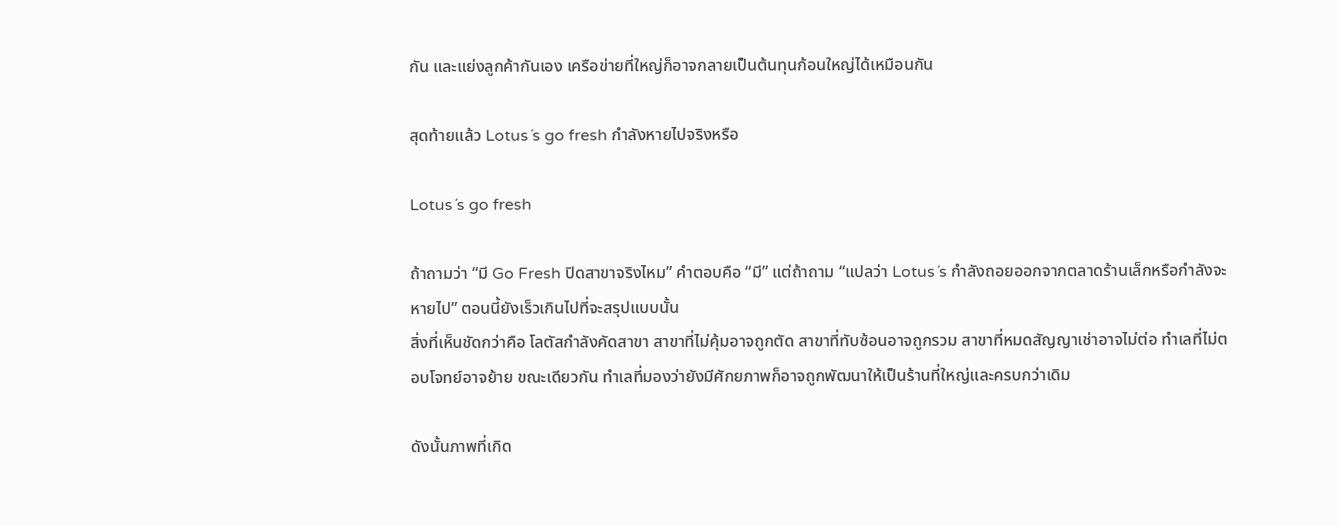กัน และแย่งลูกค้ากันเอง เครือข่ายที่ใหญ่ก็อาจกลายเป็นต้นทุนก้อนใหญ่ได้เหมือนกัน

สุดท้ายแล้ว Lotus´s go fresh กำลังหายไปจริงหรือ

Lotus´s go fresh

ถ้าถามว่า “มี Go Fresh ปิดสาขาจริงไหม” คำตอบคือ “มี” แต่ถ้าถาม “แปลว่า Lotus´s กำลังถอยออกจากตลาดร้านเล็กหรือกำลังจะหายไป” ตอนนี้ยังเร็วเกินไปที่จะสรุปแบบนั้น
สิ่งที่เห็นชัดกว่าคือ โลตัสกำลังคัดสาขา สาขาที่ไม่คุ้มอาจถูกตัด สาขาที่ทับซ้อนอาจถูกรวม สาขาที่หมดสัญญาเช่าอาจไม่ต่อ ทำเลที่ไม่ตอบโจทย์อาจย้าย ขณะเดียวกัน ทำเลที่มองว่ายังมีศักยภาพก็อาจถูกพัฒนาให้เป็นร้านที่ใหญ่และครบกว่าเดิม

ดังนั้นภาพที่เกิด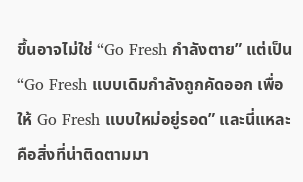ขึ้นอาจไม่ใช่ “Go Fresh กำลังตาย” แต่เป็น “Go Fresh แบบเดิมกำลังถูกคัดออก เพื่อให้ Go Fresh แบบใหม่อยู่รอด” และนี่แหละคือสิ่งที่น่าติดตามมา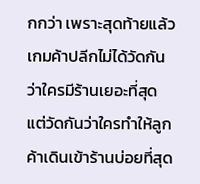กกว่า เพราะสุดท้ายแล้วเกมค้าปลีกไม่ได้วัดกันว่าใครมีร้านเยอะที่สุด แต่วัดกันว่าใครทำให้ลูกค้าเดินเข้าร้านบ่อยที่สุด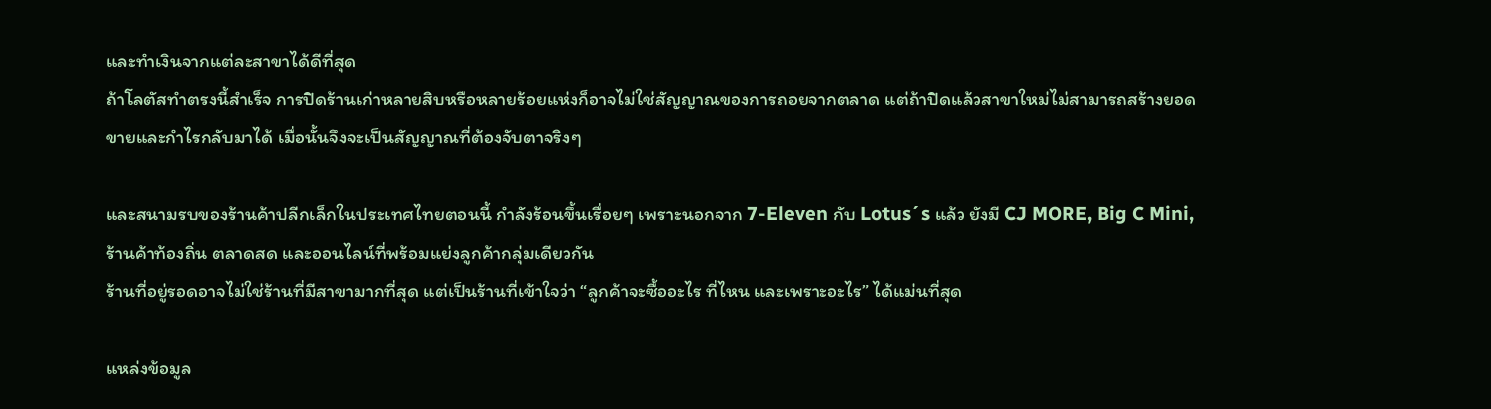และทำเงินจากแต่ละสาขาได้ดีที่สุด
ถ้าโลตัสทำตรงนี้สำเร็จ การปิดร้านเก่าหลายสิบหรือหลายร้อยแห่งก็อาจไม่ใช่สัญญาณของการถอยจากตลาด แต่ถ้าปิดแล้วสาขาใหม่ไม่สามารถสร้างยอดขายและกำไรกลับมาได้ เมื่อนั้นจึงจะเป็นสัญญาณที่ต้องจับตาจริงๆ

และสนามรบของร้านค้าปลีกเล็กในประเทศไทยตอนนี้ กำลังร้อนขึ้นเรื่อยๆ เพราะนอกจาก 7-Eleven กับ Lotus´s แล้ว ยังมี CJ MORE, Big C Mini, ร้านค้าท้องถิ่น ตลาดสด และออนไลน์ที่พร้อมแย่งลูกค้ากลุ่มเดียวกัน
ร้านที่อยู่รอดอาจไม่ใช่ร้านที่มีสาขามากที่สุด แต่เป็นร้านที่เข้าใจว่า “ลูกค้าจะซื้ออะไร ที่ไหน และเพราะอะไร” ได้แม่นที่สุด

แหล่งข้อมูล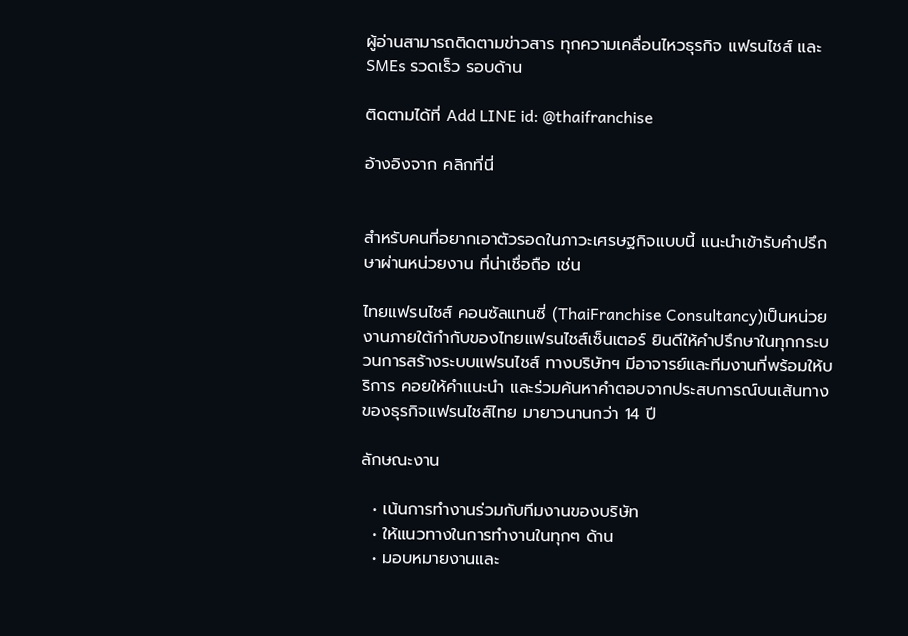ผู้อ่านสามารถติดตามข่าวสาร ทุกความเคลื่อนไหวธุรกิจ แฟรนไชส์ และ SMEs รวดเร็ว รอบด้าน

ติดตามได้ที่ Add LINE id: @thaifranchise

อ้างอิงจาก คลิกที่นี่


สำหรับคนที่อยากเอาตัวรอดในภาวะเศรษฐกิจแบบนี้ แนะนำเข้ารับคำปรึกษาผ่านหน่วยงาน ที่น่าเชื่อถือ เช่น

ไทยแฟรนไชส์ คอนซัลแทนซี่ (ThaiFranchise Consultancy)เป็นหน่วยงานภายใต้กำกับของไทยแฟรนไชส์เซ็นเตอร์ ยินดีให้คำปรึกษาในทุกกระบวนการสร้างระบบแฟรนไชส์ ทางบริษัทฯ มีอาจารย์และทีมงานที่พร้อมให้บริการ คอยให้คำแนะนำ และร่วมค้นหาคำตอบจากประสบการณ์บนเส้นทางของธุรกิจแฟรนไชส์ไทย มายาวนานกว่า 14 ปี

ลักษณะงาน

  • เน้นการทำงานร่วมกับทีมงานของบริษัท
  • ให้แนวทางในการทำงานในทุกๆ ด้าน
  • มอบหมายงานและ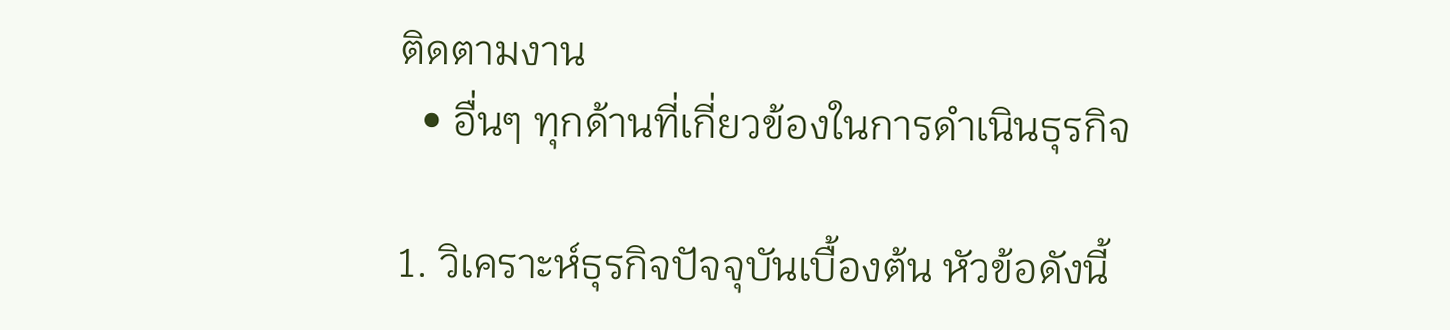ติดตามงาน
  • อื่นๆ ทุกด้านที่เกี่ยวข้องในการดำเนินธุรกิจ

1. วิเคราะห์ธุรกิจปัจจุบันเบื้องต้น หัวข้อดังนี้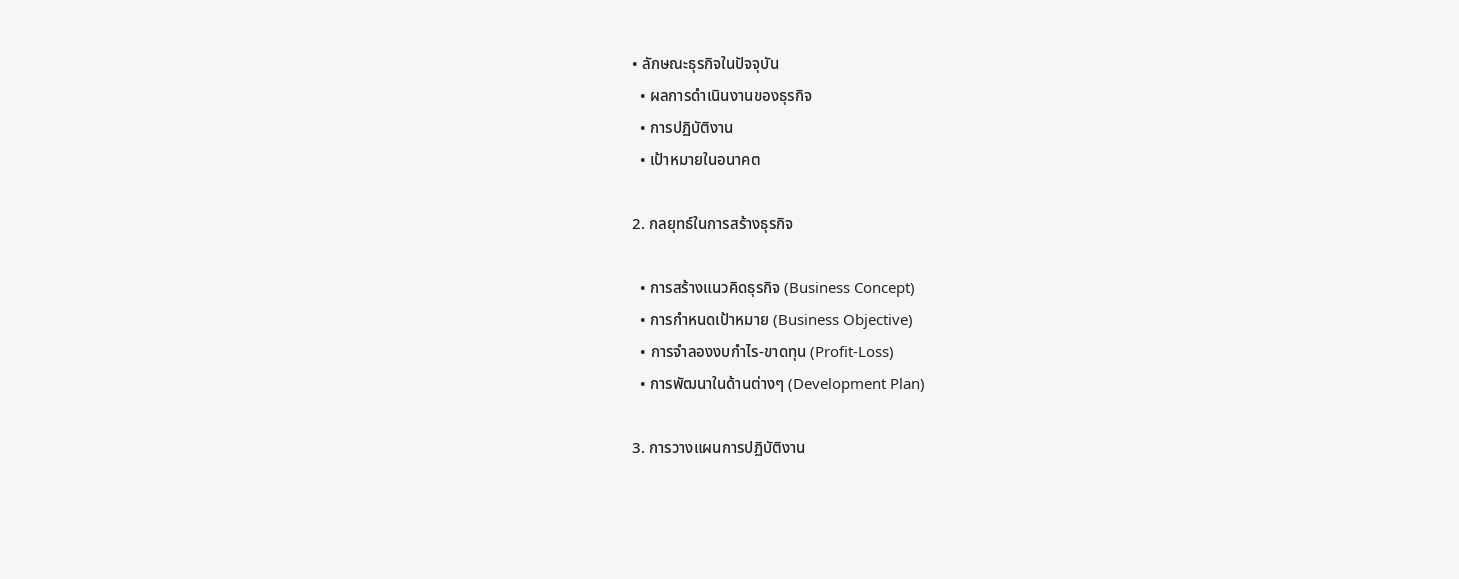• ลักษณะธุรกิจในปัจจุบัน
  • ผลการดำเนินงานของธุรกิจ
  • การปฏิบัติงาน
  • เป้าหมายในอนาคต

2. กลยุทธ์ในการสร้างธุรกิจ

  • การสร้างแนวคิดธุรกิจ (Business Concept)
  • การกำหนดเป้าหมาย (Business Objective)
  • การจำลองงบกำไร-ขาดทุน (Profit-Loss)
  • การพัฒนาในด้านต่างๆ (Development Plan)

3. การวางแผนการปฏิบัติงาน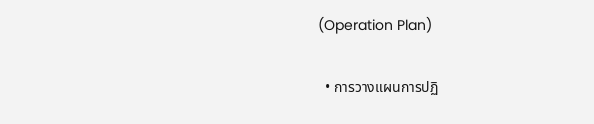(Operation Plan)

  • การวางแผนการปฏิ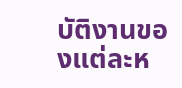บัติงานของแต่ละห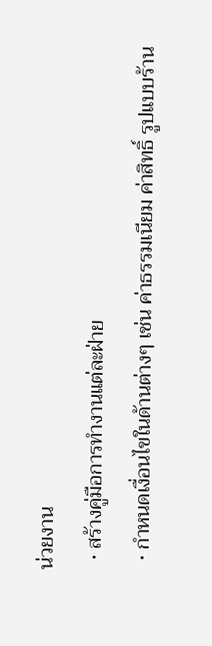น่วยงาน
  • สร้างคู่มือการทำงานแต่ละฝ่าย
  • กำหนดเงื่อนไขในด้านต่างๆ เช่น ค่าธรรมเนียม ค่าสิทธิ์ รูปแบบร้าน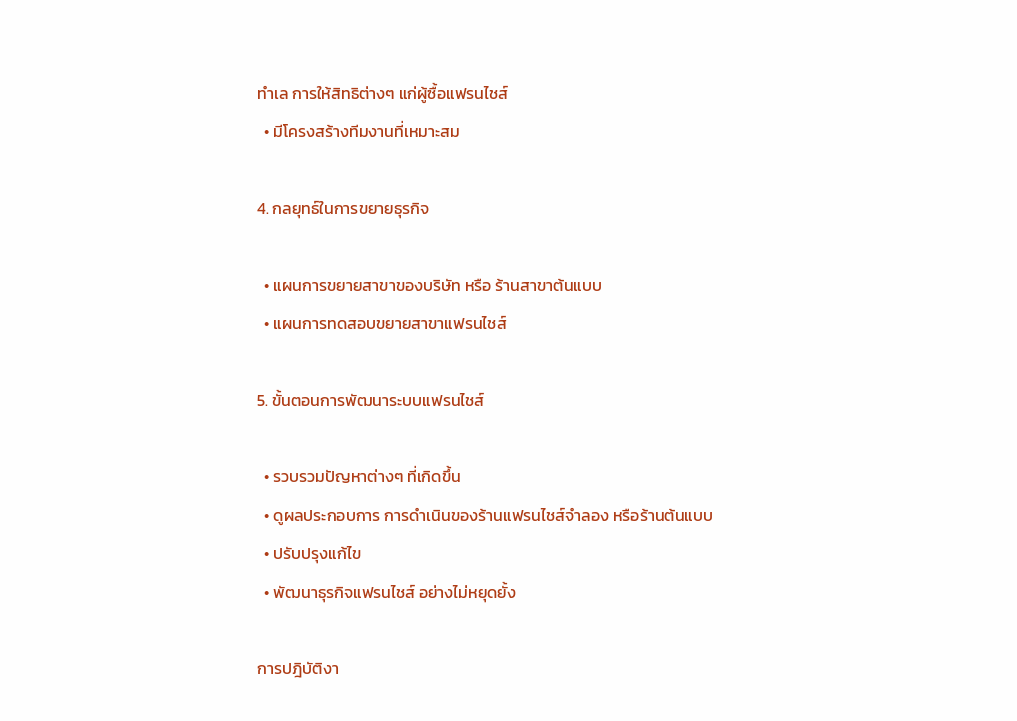ทำเล การให้สิทธิต่างๆ แก่ผู้ซื้อแฟรนไชส์
  • มีโครงสร้างทีมงานที่เหมาะสม

4. กลยุทธ์ในการขยายธุรกิจ

  • แผนการขยายสาขาของบริษัท หรือ ร้านสาขาต้นแบบ
  • แผนการทดสอบขยายสาขาแฟรนไชส์

5. ขั้นตอนการพัฒนาระบบแฟรนไชส์

  • รวบรวมปัญหาต่างๆ ที่เกิดขึ้น
  • ดูผลประกอบการ การดำเนินของร้านแฟรนไชส์จำลอง หรือร้านต้นแบบ
  • ปรับปรุงแก้ไข
  • พัฒนาธุรกิจแฟรนไชส์ อย่างไม่หยุดยั้ง

การปฎิบัติงา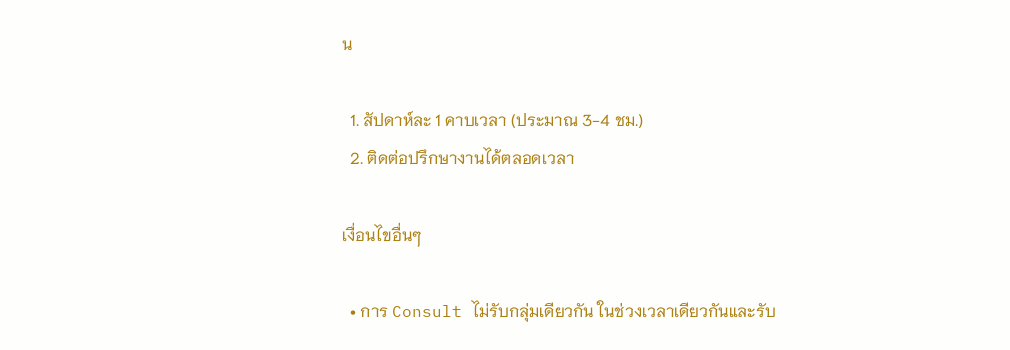น

  1. สัปดาห์ละ 1 คาบเวลา (ประมาณ 3-4 ชม.)
  2. ติดต่อปรึกษางานได้ตลอดเวลา

เงื่อนไขอื่นๆ

  • การ Consult ไม่รับกลุ่มเดียวกัน ในช่วงเวลาเดียวกันและรับ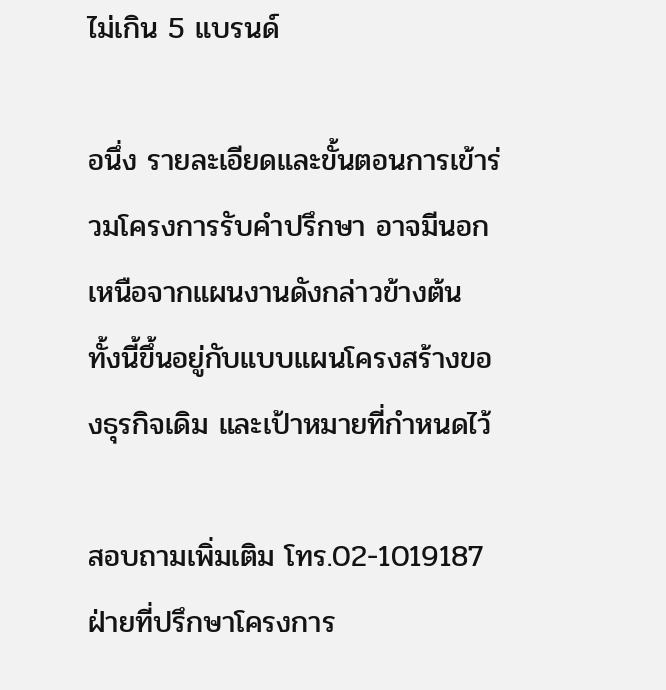ไม่เกิน 5 แบรนด์

อนึ่ง รายละเอียดและขั้นตอนการเข้าร่วมโครงการรับคำปรึกษา อาจมีนอกเหนือจากแผนงานดังกล่าวข้างต้น ทั้งนี้ขึ้นอยู่กับแบบแผนโครงสร้างของธุรกิจเดิม และเป้าหมายที่กำหนดไว้

สอบถามเพิ่มเติม โทร.02-1019187
ฝ่ายที่ปรึกษาโครงการ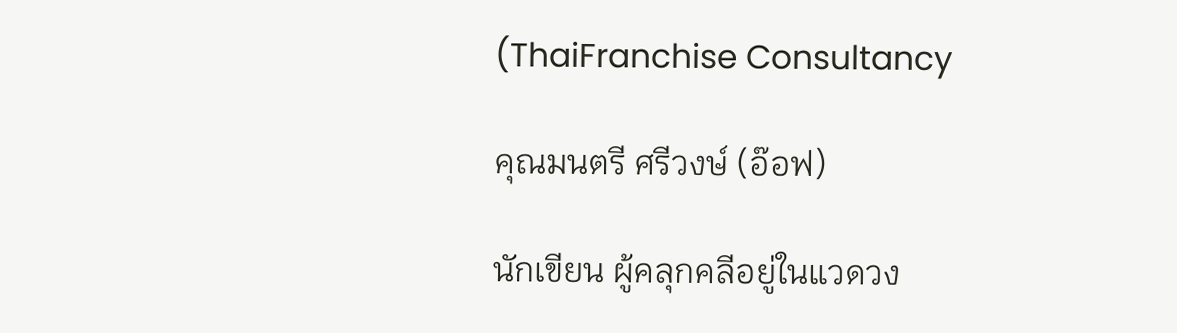(ThaiFranchise Consultancy

คุณมนตรี ศรีวงษ์ (อ๊อฟ)

นักเขียน ผู้คลุกคลีอยู่ในแวดวง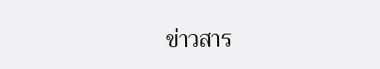ข่าวสาร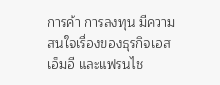การค้า การลงทุน มีความสนใจเรื่องของธุรกิจเอสเอ็มอี และแฟรนไช